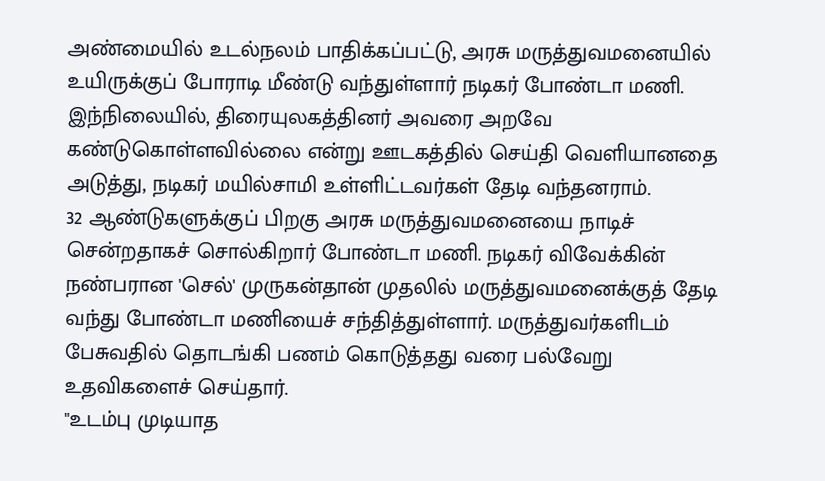அண்மையில் உடல்நலம் பாதிக்கப்பட்டு, அரசு மருத்துவமனையில் உயிருக்குப் போராடி மீண்டு வந்துள்ளார் நடிகர் போண்டா மணி.
இந்நிலையில், திரையுலகத்தினர் அவரை அறவே கண்டுகொள்ளவில்லை என்று ஊடகத்தில் செய்தி வெளியானதை அடுத்து, நடிகர் மயில்சாமி உள்ளிட்டவர்கள் தேடி வந்தனராம்.
32 ஆண்டுகளுக்குப் பிறகு அரசு மருத்துவமனையை நாடிச் சென்றதாகச் சொல்கிறார் போண்டா மணி. நடிகர் விவேக்கின் நண்பரான 'செல்' முருகன்தான் முதலில் மருத்துவமனைக்குத் தேடி வந்து போண்டா மணியைச் சந்தித்துள்ளார். மருத்துவர்களிடம் பேசுவதில் தொடங்கி பணம் கொடுத்தது வரை பல்வேறு உதவிகளைச் செய்தார்.
"உடம்பு முடியாத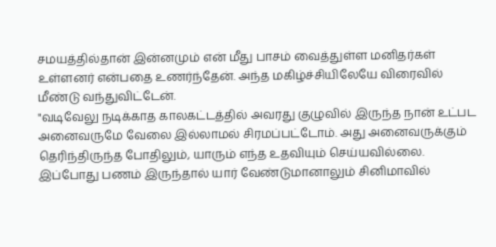சமயத்தில்தான் இன்னமும் என் மீது பாசம் வைத்துள்ள மனிதர்கள் உள்ளனர் என்பதை உணர்ந்தேன். அந்த மகிழ்ச்சியிலேயே விரைவில் மீண்டு வந்துவிட்டேன்.
"வடிவேலு நடிக்காத காலகட்டத்தில் அவரது குழுவில் இருந்த நான் உட்பட அனைவருமே வேலை இல்லாமல் சிரமப்பட்டோம். அது அனைவருக்கும் தெரிந்திருந்த போதிலும், யாரும் எந்த உதவியும் செய்யவில்லை. இப்போது பணம் இருந்தால் யார் வேண்டுமானாலும் சினிமாவில்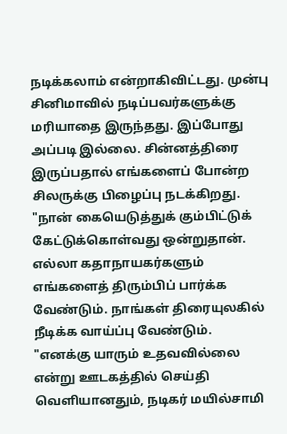நடிக்கலாம் என்றாகிவிட்டது. முன்பு சினிமாவில் நடிப்பவர்களுக்கு மரியாதை இருந்தது. இப்போது அப்படி இல்லை. சின்னத்திரை இருப்பதால் எங்களைப் போன்ற சிலருக்கு பிழைப்பு நடக்கிறது.
"நான் கையெடுத்துக் கும்பிட்டுக் கேட்டுக்கொள்வது ஒன்றுதான். எல்லா கதாநாயகர்களும் எங்களைத் திரும்பிப் பார்க்க வேண்டும். நாங்கள் திரையுலகில் நீடிக்க வாய்ப்பு வேண்டும்.
"எனக்கு யாரும் உதவவில்லை என்று ஊடகத்தில் செய்தி வெளியானதும், நடிகர் மயில்சாமி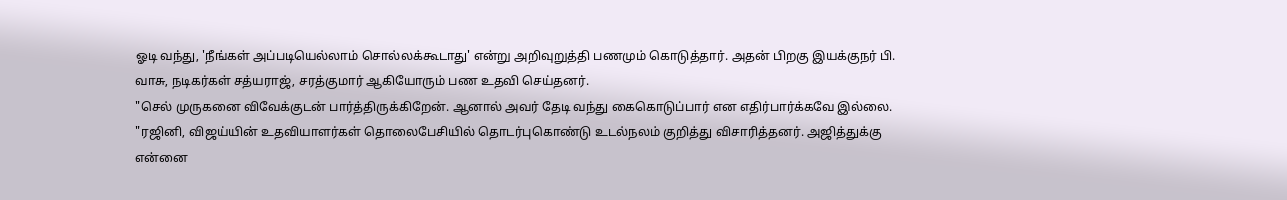ஓடி வந்து, 'நீங்கள் அப்படியெல்லாம் சொல்லக்கூடாது' என்று அறிவுறுத்தி பணமும் கொடுத்தார். அதன் பிறகு இயக்குநர் பி. வாசு, நடிகர்கள் சத்யராஜ், சரத்குமார் ஆகியோரும் பண உதவி செய்தனர்.
"செல் முருகனை விவேக்குடன் பார்த்திருக்கிறேன். ஆனால் அவர் தேடி வந்து கைகொடுப்பார் என எதிர்பார்க்கவே இல்லை.
"ரஜினி, விஜய்யின் உதவியாளர்கள் தொலைபேசியில் தொடர்புகொண்டு உடல்நலம் குறித்து விசாரித்தனர். அஜித்துக்கு என்னை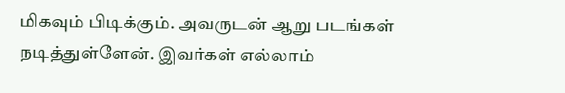மிகவும் பிடிக்கும். அவருடன் ஆறு படங்கள் நடித்துள்ளேன். இவர்கள் எல்லாம்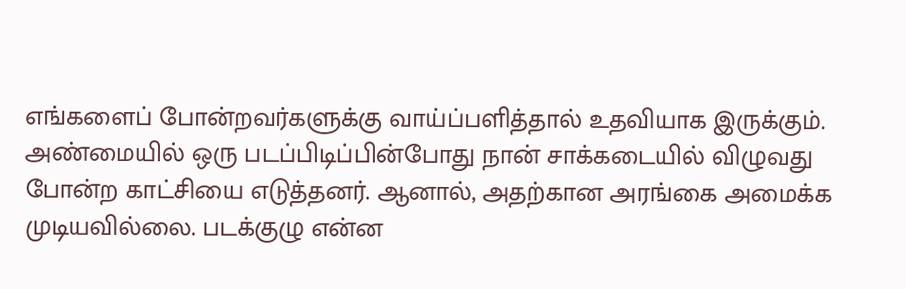எங்களைப் போன்றவர்களுக்கு வாய்ப்பளித்தால் உதவியாக இருக்கும்.
அண்மையில் ஒரு படப்பிடிப்பின்போது நான் சாக்கடையில் விழுவது போன்ற காட்சியை எடுத்தனர். ஆனால், அதற்கான அரங்கை அமைக்க முடியவில்லை. படக்குழு என்ன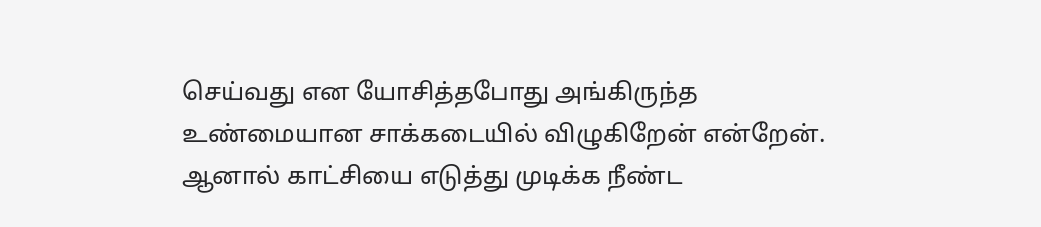செய்வது என யோசித்தபோது அங்கிருந்த உண்மையான சாக்கடையில் விழுகிறேன் என்றேன். ஆனால் காட்சியை எடுத்து முடிக்க நீண்ட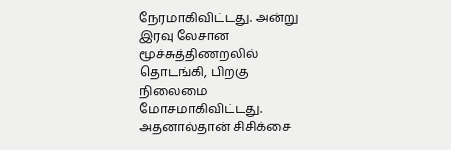நேரமாகிவிட்டது. அன்று இரவு லேசான மூச்சுத்திணறலில் தொடங்கி, பிறகு நிலைமை மோசமாகிவிட்டது. அதனால்தான் சிசிக்சை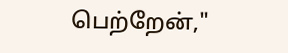பெற்றேன்,"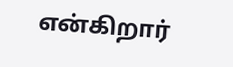என்கிறார்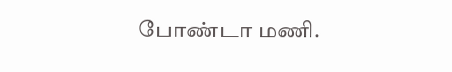போண்டா மணி.